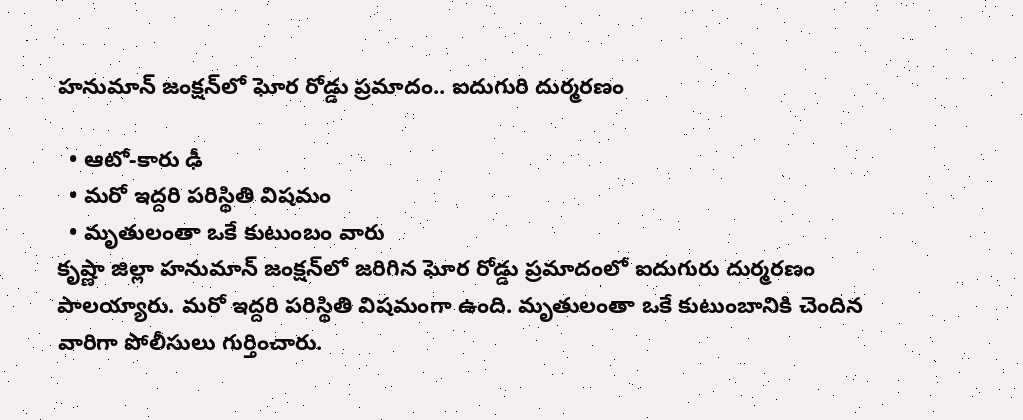హనుమాన్ జంక్షన్‌లో ఘోర రోడ్డు ప్రమాదం.. ఐదుగురి దుర్మరణం

  • ఆటో-కారు ఢీ
  • మరో ఇద్దరి పరిస్థితి విషమం
  • మృతులంతా ఒకే కుటుంబం వారు
కృష్ణా జిల్లా హనుమాన్ జంక్షన్‌లో జరిగిన ఘోర రోడ్డు ప్రమాదంలో ఐదుగురు దుర్మరణం పాలయ్యారు. మరో ఇద్దరి పరిస్థితి విషమంగా ఉంది. మృతులంతా ఒకే కుటుంబానికి చెందిన వారిగా పోలీసులు గుర్తించారు.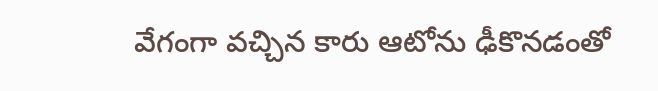వేగంగా వచ్చిన కారు ఆటోను ఢీకొనడంతో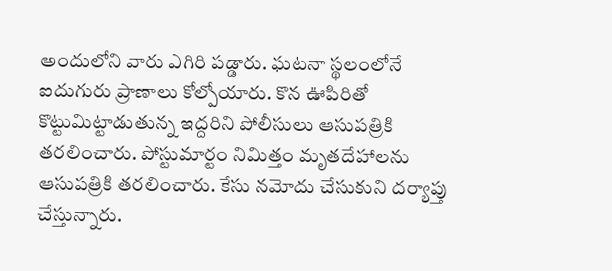అందులోని వారు ఎగిరి పడ్డారు. ఘటనా స్థలంలోనే ఐదుగురు ప్రాణాలు కోల్పోయారు. కొన ఊపిరితో కొట్టుమిట్టాడుతున్న ఇద్దరిని పోలీసులు ఆసుపత్రికి తరలించారు. పోస్టుమార్టం నిమిత్తం మృతదేహాలను ఆసుపత్రికి తరలించారు. కేసు నమోదు చేసుకుని దర్యాప్తు చేస్తున్నారు.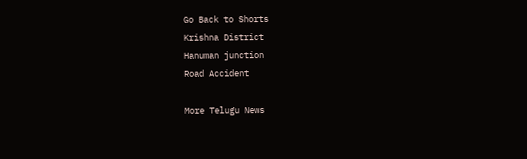Go Back to Shorts
Krishna District
Hanuman junction
Road Accident

More Telugu News